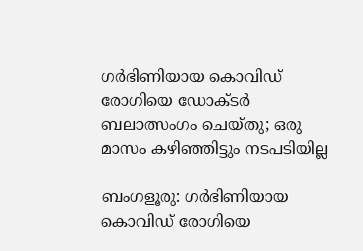ഗര്‍ഭിണിയായ കൊവിഡ് രോഗിയെ ഡോക്ടര്‍ ബലാത്സംഗം ചെയ്തു; ഒരു മാസം കഴിഞ്ഞിട്ടും നടപടിയില്ല

ബംഗളൂരു: ഗര്‍ഭിണിയായ കൊവിഡ് രോഗിയെ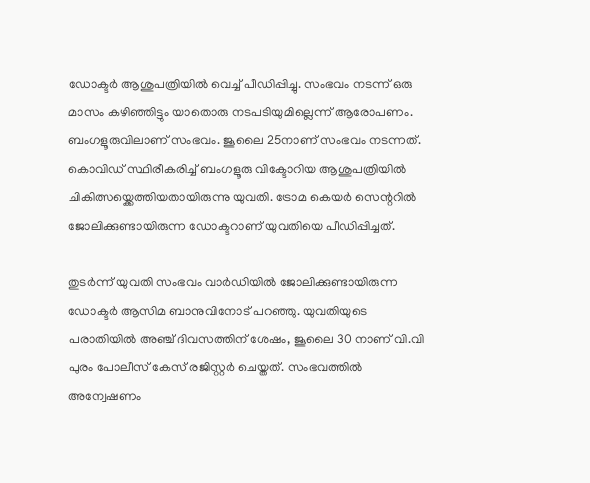ഡോക്ടര്‍ ആശുപത്രിയില്‍ വെച്ച് പീഡിപ്പിച്ചു. സംഭവം നടന്ന് ഒരു മാസം കഴിഞ്ഞിട്ടും യാതൊരു നടപടിയുമില്ലെന്ന് ആരോപണം. ബംഗളൂരുവിലാണ് സംഭവം. ജൂലൈ 25നാണ് സംഭവം നടന്നത്. കൊവിഡ് സ്ഥിരീകരിച്ച് ബംഗളൂരു വിക്ടോറിയ ആശുപത്രിയില്‍ ചികിത്സയ്ക്കെത്തിയതായിരുന്നു യുവതി. ട്രോമ കെയര്‍ സെന്ററില്‍ ജോലിക്കുണ്ടായിരുന്ന ഡോക്ടറാണ് യുവതിയെ പീഡിപ്പിച്ചത്.

തുടര്‍ന്ന് യുവതി സംഭവം വാര്‍ഡിയില്‍ ജോലിക്കുണ്ടായിരുന്ന ഡോക്ടര്‍ ആസിമ ബാനുവിനോട് പറഞ്ഞു. യുവതിയുടെ പരാതിയില്‍ അഞ്ച് ദിവസത്തിന് ശേഷം, ജൂലൈ 30 നാണ് വി.വി പുരം പോലീസ് കേസ് രജിസ്റ്റര്‍ ചെയ്തത്. സംഭവത്തില്‍ അന്വേഷണം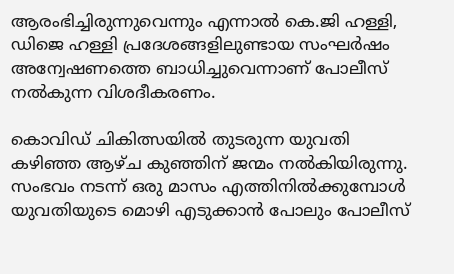ആരംഭിച്ചിരുന്നുവെന്നും എന്നാല്‍ കെ.ജി ഹള്ളി, ഡിജെ ഹള്ളി പ്രദേശങ്ങളിലുണ്ടായ സംഘര്‍ഷം അന്വേഷണത്തെ ബാധിച്ചുവെന്നാണ് പോലീസ് നല്‍കുന്ന വിശദീകരണം.

കൊവിഡ് ചികിത്സയില്‍ തുടരുന്ന യുവതി കഴിഞ്ഞ ആഴ്ച കുഞ്ഞിന് ജന്മം നല്‍കിയിരുന്നു. സംഭവം നടന്ന് ഒരു മാസം എത്തിനില്‍ക്കുമ്പോള്‍ യുവതിയുടെ മൊഴി എടുക്കാന്‍ പോലും പോലീസ്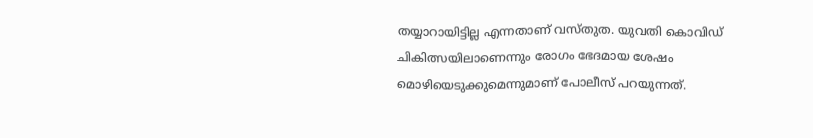തയ്യാറായിട്ടില്ല എന്നതാണ് വസ്തുത. യുവതി കൊവിഡ് ചികിത്സയിലാണെന്നും രോഗം ഭേദമായ ശേഷം മൊഴിയെടുക്കുമെന്നുമാണ് പോലീസ് പറയുന്നത്.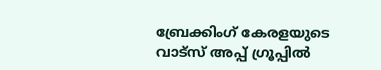ബ്രേക്കിംഗ് കേരളയുടെ വാട്സ് അപ്പ് ഗ്രൂപ്പിൽ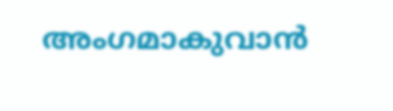അംഗമാകുവാൻ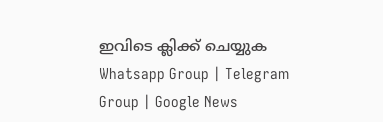ഇവിടെ ക്ലിക്ക് ചെയ്യുക Whatsapp Group | Telegram Group | Google News